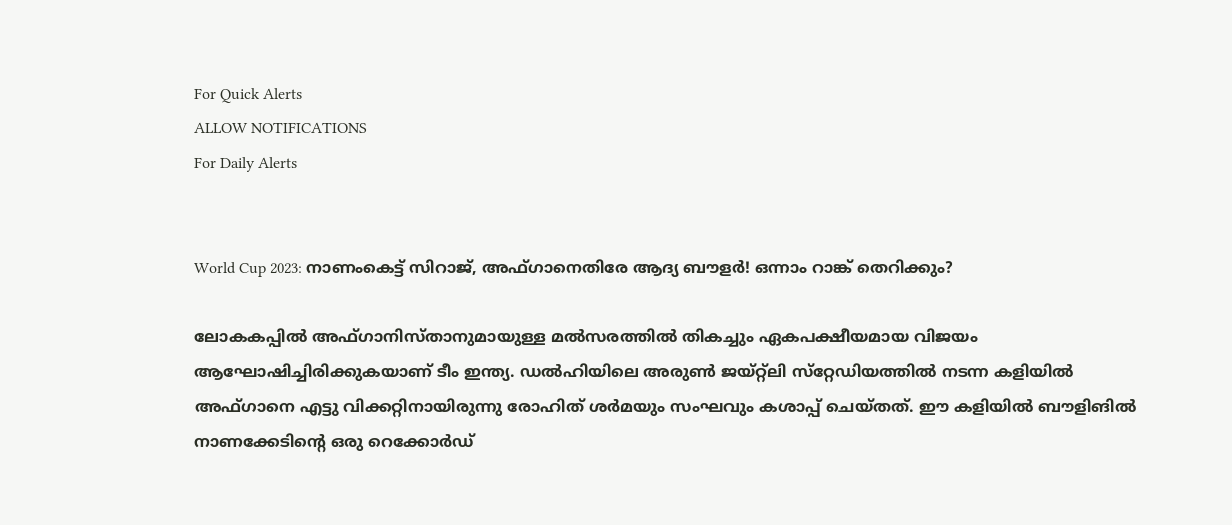For Quick Alerts
ALLOW NOTIFICATIONS
For Daily Alerts


World Cup 2023: നാണംകെട്ട് സിറാജ്, അഫ്ഗാനെതിരേ ആദ്യ ബൗളര്‍! ഒന്നാം റാങ്ക് തെറിക്കും?

ലോകകപ്പില്‍ അഫ്ഗാനിസ്താനുമായുള്ള മല്‍സരത്തില്‍ തികച്ചും ഏകപക്ഷീയമായ വിജയം ആഘോഷിച്ചിരിക്കുകയാണ് ടീം ഇന്ത്യ. ഡല്‍ഹിയിലെ അരുണ്‍ ജയ്റ്റ്‌ലി സ്‌റ്റേഡിയത്തില്‍ നടന്ന കളിയില്‍ അഫ്ഗാനെ എട്ടു വിക്കറ്റിനായിരുന്നു രോഹിത് ശര്‍മയും സംഘവും കശാപ്പ് ചെയ്തത്. ഈ കളിയില്‍ ബൗളിങില്‍ നാണക്കേടിന്റെ ഒരു റെക്കോര്‍ഡ്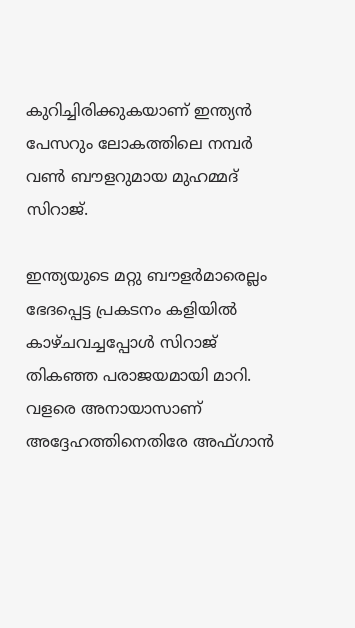കുറിച്ചിരിക്കുകയാണ് ഇന്ത്യന്‍ പേസറും ലോകത്തിലെ നമ്പര്‍ വണ്‍ ബൗളറുമായ മുഹമ്മദ് സിറാജ്.

ഇന്ത്യയുടെ മറ്റു ബൗളര്‍മാരെല്ലം ഭേദപ്പെട്ട പ്രകടനം കളിയില്‍ കാഴ്ചവച്ചപ്പോള്‍ സിറാജ് തികഞ്ഞ പരാജയമായി മാറി. വളരെ അനായാസാണ് അദ്ദേഹത്തിനെതിരേ അഫ്ഗാന്‍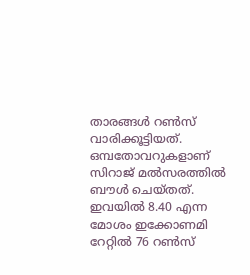താരങ്ങള്‍ റണ്‍സ് വാരിക്കൂട്ടിയത്. ഒമ്പതോവറുകളാണ് സിറാജ് മല്‍സരത്തില്‍ ബൗള്‍ ചെയ്തത്. ഇവയില്‍ 8.40 എന്ന മോശം ഇക്കോണമി റേറ്റില്‍ 76 റണ്‍സ്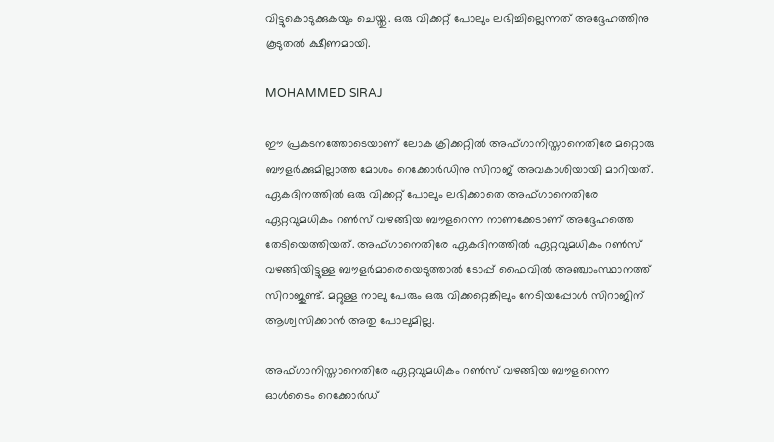വിട്ടുകൊടുക്കുകയും ചെയ്തു. ഒരു വിക്കറ്റ് പോലും ലഭിച്ചില്ലെന്നത് അദ്ദേഹത്തിനു കൂടുതല്‍ ക്ഷീണമായി.

MOHAMMED SIRAJ

ഈ പ്രകടനത്തോടെയാണ് ലോക ക്രിക്കറ്റില്‍ അഫ്ഗാനിസ്താനെതിരേ മറ്റൊരു ബൗളര്‍ക്കുമില്ലാത്ത മോശം റെക്കോര്‍ഡിനു സിറാജ് അവകാശിയായി മാറിയത്. ഏകദിനത്തില്‍ ഒരു വിക്കറ്റ് പോലും ലഭിക്കാതെ അഫ്ഗാനെതിരേ ഏറ്റവുമധികം റണ്‍സ് വഴങ്ങിയ ബൗളറെന്ന നാണക്കേടാണ് അദ്ദേഹത്തെ തേടിയെത്തിയത്. അഫ്ഗാനെതിരേ ഏകദിനത്തില്‍ ഏറ്റവുമധികം റണ്‍സ് വഴങ്ങിയിട്ടുള്ള ബൗളര്‍മാരെയെടുത്താല്‍ ടോപ്പ് ഫൈവില്‍ അഞ്ചാംസ്ഥാനത്ത് സിറാജുണ്ട്. മറ്റുള്ള നാലു പേരും ഒരു വിക്കറ്റെങ്കിലും നേടിയപ്പോള്‍ സിറാജിന് ആശ്വസിക്കാന്‍ അതു പോലുമില്ല.

അഫ്ഗാനിസ്താനെതിരേ ഏറ്റവുമധികം റണ്‍സ് വഴങ്ങിയ ബൗളറെന്ന ഓള്‍ടൈം റെക്കോര്‍ഡ്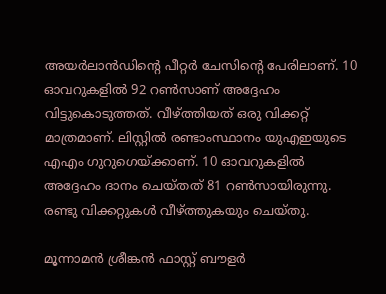അയര്‍ലാന്‍ഡിന്റെ പീറ്റര്‍ ചേസിന്റെ പേരിലാണ്. 10 ഓവറുകളില്‍ 92 റണ്‍സാണ് അദ്ദേഹം വിട്ടുകൊടുത്തത്. വീഴ്ത്തിയത് ഒരു വിക്കറ്റ് മാത്രമാണ്. ലിസ്റ്റില്‍ രണ്ടാംസ്ഥാനം യുഎഇയുടെ എഎം ഗുറുഗെയ്ക്കാണ്. 10 ഓവറുകളില്‍ അദ്ദേഹം ദാനം ചെയ്തത് 81 റണ്‍സായിരുന്നു. രണ്ടു വിക്കറ്റുകള്‍ വീഴ്ത്തുകയും ചെയ്തു.

മൂന്നാമന്‍ ശ്രീങ്കന്‍ ഫാസ്റ്റ് ബൗളര്‍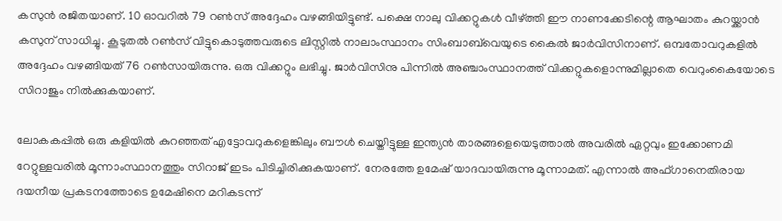കസുന്‍ രജിതയാണ്. 10 ഓവറില്‍ 79 റണ്‍സ് അദ്ദേഹം വഴങ്ങിയിട്ടുണ്ട്. പക്ഷെ നാലു വിക്കറ്റുകള്‍ വീഴ്ത്തി ഈ നാണക്കേടിന്റെ ആഘാതം കുറയ്ക്കാന്‍ കസുന് സാധിച്ചു. കൂടുതല്‍ റണ്‍സ് വിട്ടുകൊടുത്തവരുടെ ലിസ്റ്റില്‍ നാലാംസ്ഥാനം സിംബാബ്‌വെയുടെ കൈല്‍ ജാര്‍വിസിനാണ്. ഒമ്പതോവറുകളില്‍ അദ്ദേഹം വഴങ്ങിയത് 76 റണ്‍സായിരുന്നു. ഒരു വിക്കറ്റും ലഭിച്ചു. ജാര്‍വിസിനു പിന്നില്‍ അഞ്ചാംസ്ഥാനത്ത് വിക്കറ്റുകളൊന്നുമില്ലാതെ വെറുംകൈയോടെ സിറാജും നില്‍ക്കുകയാണ്.

ലോകകപ്പില്‍ ഒരു കളിയില്‍ കുറഞ്ഞത് എട്ടോവറുകളെങ്കിലും ബൗള്‍ ചെയ്തിട്ടുള്ള ഇന്ത്യന്‍ താരങ്ങളെയെടുത്താല്‍ അവരില്‍ ഏറ്റവും ഇക്കോണമി റേറ്റുള്ളവരില്‍ മൂന്നാംസ്ഥാനത്തും സിറാജ് ഇടം പിടിച്ചിരിക്കുകയാണ്. നേരത്തേ ഉമേഷ് യാദവായിരുന്നു മൂന്നാമത്. എന്നാല്‍ അഫ്ഗാനെതിരായ ദയനീയ പ്രകടനത്തോടെ ഉമേഷിനെ മറികടന്ന്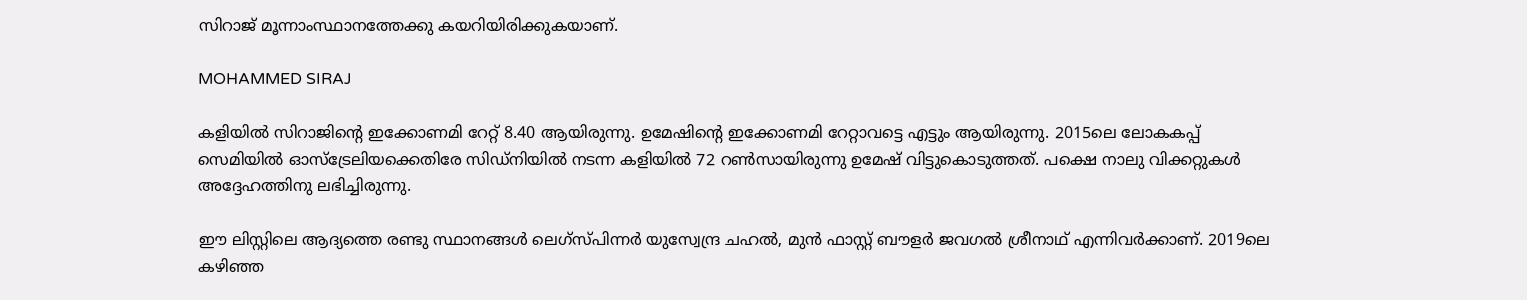സിറാജ് മൂന്നാംസ്ഥാനത്തേക്കു കയറിയിരിക്കുകയാണ്.

MOHAMMED SIRAJ

കളിയില്‍ സിറാജിന്റെ ഇക്കോണമി റേറ്റ് 8.40 ആയിരുന്നു. ഉമേഷിന്റെ ഇക്കോണമി റേറ്റാവട്ടെ എട്ടും ആയിരുന്നു. 2015ലെ ലോകകപ്പ് സെമിയില്‍ ഓസ്‌ട്രേലിയക്കെതിരേ സിഡ്‌നിയില്‍ നടന്ന കളിയില്‍ 72 റണ്‍സായിരുന്നു ഉമേഷ് വിട്ടുകൊടുത്തത്. പക്ഷെ നാലു വിക്കറ്റുകള്‍ അദ്ദേഹത്തിനു ലഭിച്ചിരുന്നു.

ഈ ലിസ്റ്റിലെ ആദ്യത്തെ രണ്ടു സ്ഥാനങ്ങള്‍ ലെഗ്‌സ്പിന്നര്‍ യുസ്വേന്ദ്ര ചഹല്‍, മുന്‍ ഫാസ്റ്റ് ബൗളര്‍ ജവഗല്‍ ശ്രീനാഥ് എന്നിവര്‍ക്കാണ്. 2019ലെ കഴിഞ്ഞ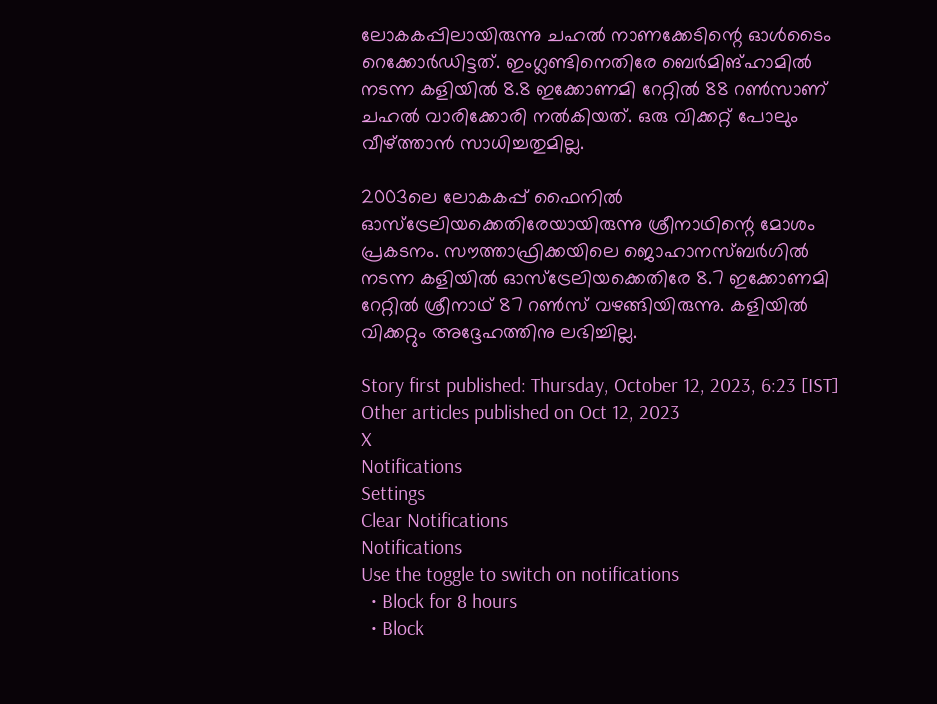ലോകകപ്പിലായിരുന്നു ചഹല്‍ നാണക്കേടിന്റെ ഓള്‍ടൈം റെക്കോര്‍ഡിട്ടത്. ഇംഗ്ലണ്ടിനെതിരേ ബെര്‍മിങ്ഹാമില്‍ നടന്ന കളിയില്‍ 8.8 ഇക്കോണമി റേറ്റില്‍ 88 റണ്‍സാണ് ചഹല്‍ വാരിക്കോരി നല്‍കിയത്. ഒരു വിക്കറ്റ് പോലും വീഴ്ത്താന്‍ സാധിച്ചതുമില്ല.

2003ലെ ലോകകപ്പ് ഫൈനില്‍ ഓസ്‌ട്രേലിയക്കെതിരേയായിരുന്നു ശ്രീനാഥിന്റെ മോശം പ്രകടനം. സൗത്താഫ്രിക്കയിലെ ജൊഹാനസ്ബര്‍ഗില്‍ നടന്ന കളിയില്‍ ഓസ്‌ട്രേലിയക്കെതിരേ 8.7 ഇക്കോണമി റേറ്റില്‍ ശ്രീനാഥ് 87 റണ്‍സ് വഴങ്ങിയിരുന്നു. കളിയില്‍ വിക്കറ്റും അദ്ദേഹത്തിനു ലഭിച്ചില്ല.

Story first published: Thursday, October 12, 2023, 6:23 [IST]
Other articles published on Oct 12, 2023
X
Notifications
Settings
Clear Notifications
Notifications
Use the toggle to switch on notifications
  • Block for 8 hours
  • Block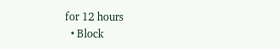for 12 hours
  • Block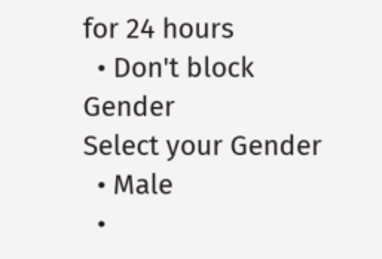for 24 hours
  • Don't block
Gender
Select your Gender
  • Male
  •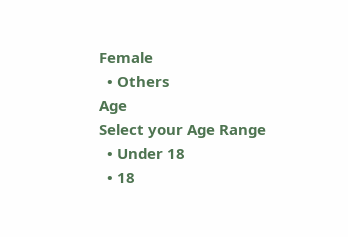Female
  • Others
Age
Select your Age Range
  • Under 18
  • 18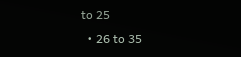to 25
  • 26 to 35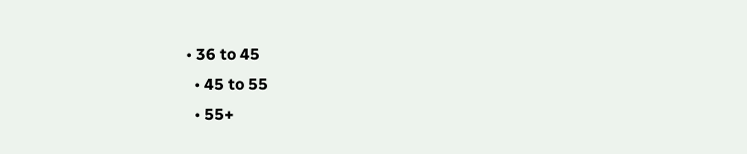• 36 to 45
  • 45 to 55
  • 55+